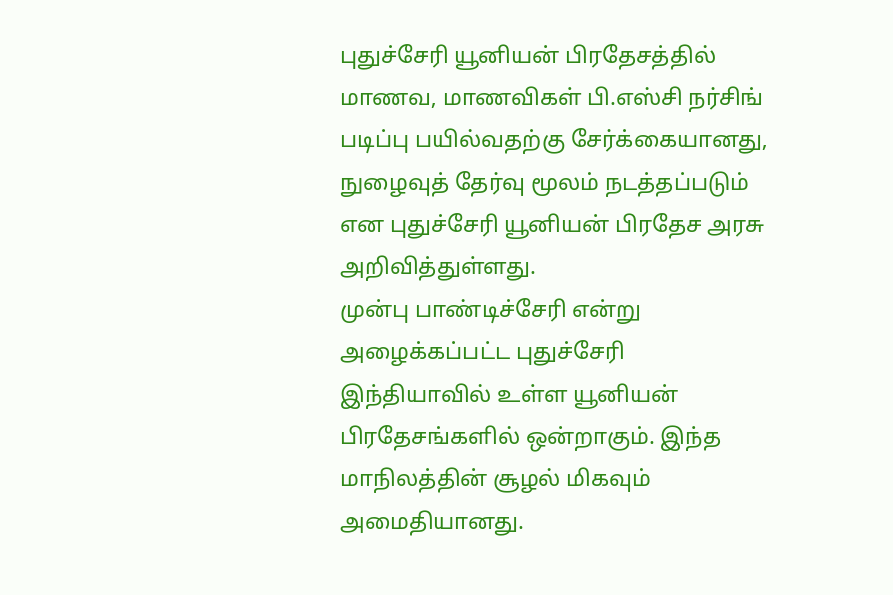புதுச்சேரி யூனியன் பிரதேசத்தில் மாணவ, மாணவிகள் பி.எஸ்சி நர்சிங் படிப்பு பயில்வதற்கு சேர்க்கையானது, நுழைவுத் தேர்வு மூலம் நடத்தப்படும் என புதுச்சேரி யூனியன் பிரதேச அரசு அறிவித்துள்ளது.
முன்பு பாண்டிச்சேரி என்று அழைக்கப்பட்ட புதுச்சேரி இந்தியாவில் உள்ள யூனியன் பிரதேசங்களில் ஒன்றாகும். இந்த மாநிலத்தின் சூழல் மிகவும் அமைதியானது.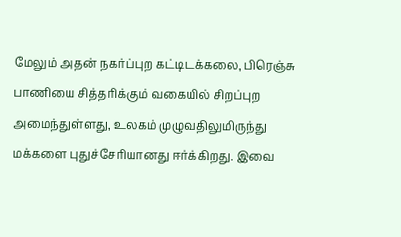மேலும் அதன் நகர்ப்புற கட்டிடக்கலை, பிரெஞ்சு பாணியை சித்தரிக்கும் வகையில் சிறப்புற அமைந்துள்ளது, உலகம் முழுவதிலுமிருந்து மக்களை புதுச்சேரியானது ஈர்க்கிறது. இவை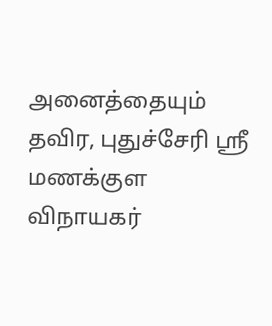அனைத்தையும் தவிர, புதுச்சேரி ஸ்ரீ மணக்குள விநாயகர்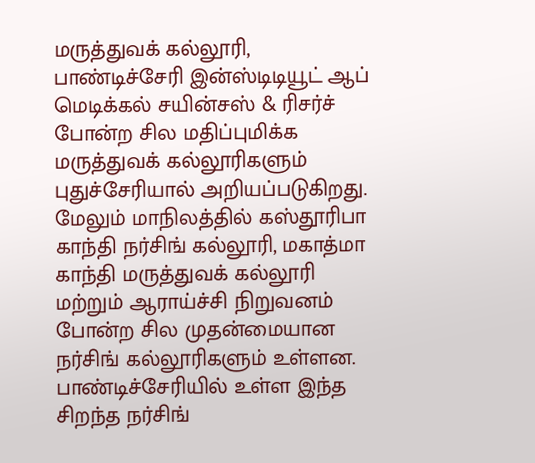மருத்துவக் கல்லூரி, பாண்டிச்சேரி இன்ஸ்டிடியூட் ஆப் மெடிக்கல் சயின்சஸ் & ரிசர்ச் போன்ற சில மதிப்புமிக்க மருத்துவக் கல்லூரிகளும் புதுச்சேரியால் அறியப்படுகிறது.
மேலும் மாநிலத்தில் கஸ்தூரிபா காந்தி நர்சிங் கல்லூரி, மகாத்மா காந்தி மருத்துவக் கல்லூரி மற்றும் ஆராய்ச்சி நிறுவனம் போன்ற சில முதன்மையான நர்சிங் கல்லூரிகளும் உள்ளன. பாண்டிச்சேரியில் உள்ள இந்த சிறந்த நர்சிங்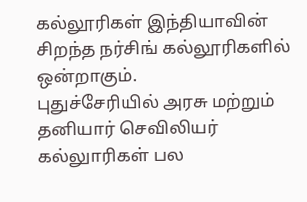கல்லூரிகள் இந்தியாவின் சிறந்த நர்சிங் கல்லூரிகளில் ஒன்றாகும்.
புதுச்சேரியில் அரசு மற்றும் தனியார் செவிலியர் கல்லுாரிகள் பல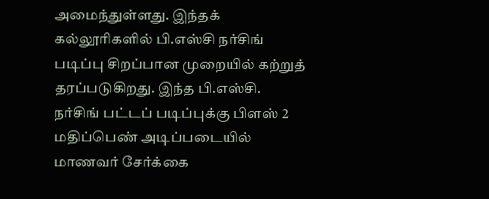அமைந்துள்ளது. இந்தக் கல்லூரிகளில் பி.எஸ்சி நர்சிங் படிப்பு சிறப்பான முறையில் கற்றுத் தரப்படுகிறது. இந்த பி.எஸ்சி. நர்சிங் பட்டப் படிப்புக்கு பிளஸ் 2 மதிப்பெண் அடிப்படையில் மாணவர் சேர்க்கை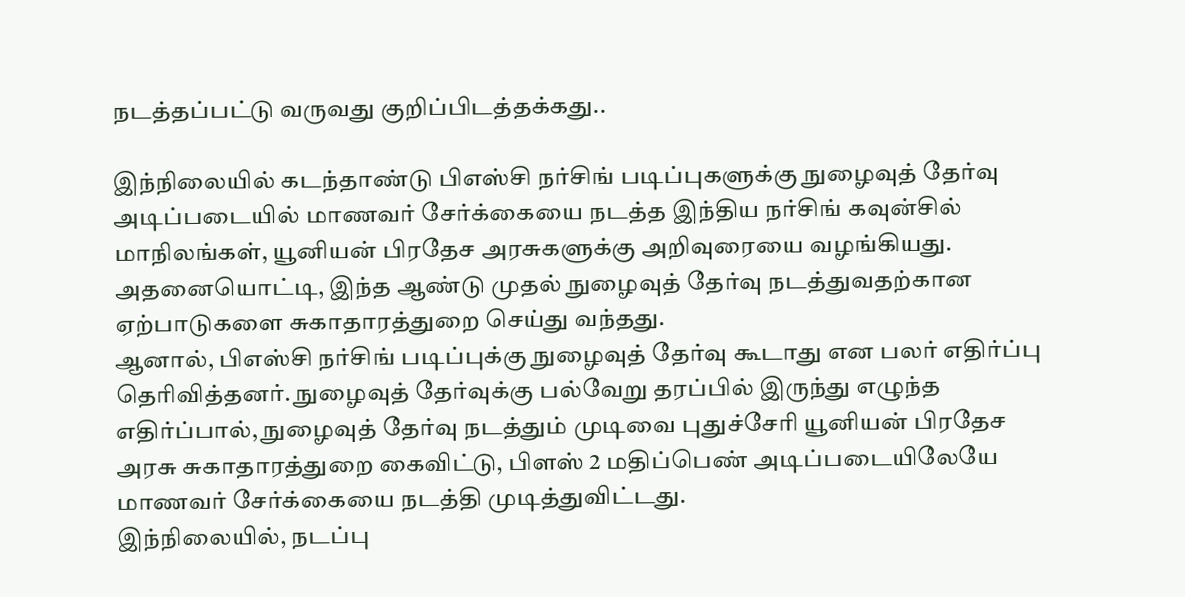நடத்தப்பட்டு வருவது குறிப்பிடத்தக்கது..

இந்நிலையில் கடந்தாண்டு பிஎஸ்சி நர்சிங் படிப்புகளுக்கு நுழைவுத் தேர்வு அடிப்படையில் மாணவர் சேர்க்கையை நடத்த இந்திய நர்சிங் கவுன்சில் மாநிலங்கள், யூனியன் பிரதேச அரசுகளுக்கு அறிவுரையை வழங்கியது. அதனையொட்டி, இந்த ஆண்டு முதல் நுழைவுத் தேர்வு நடத்துவதற்கான ஏற்பாடுகளை சுகாதாரத்துறை செய்து வந்தது.
ஆனால், பிஎஸ்சி நர்சிங் படிப்புக்கு நுழைவுத் தேர்வு கூடாது என பலர் எதிர்ப்பு தெரிவித்தனர். நுழைவுத் தேர்வுக்கு பல்வேறு தரப்பில் இருந்து எழுந்த எதிர்ப்பால், நுழைவுத் தேர்வு நடத்தும் முடிவை புதுச்சேரி யூனியன் பிரதேச அரசு சுகாதாரத்துறை கைவிட்டு, பிளஸ் 2 மதிப்பெண் அடிப்படையிலேயே மாணவர் சேர்க்கையை நடத்தி முடித்துவிட்டது.
இந்நிலையில், நடப்பு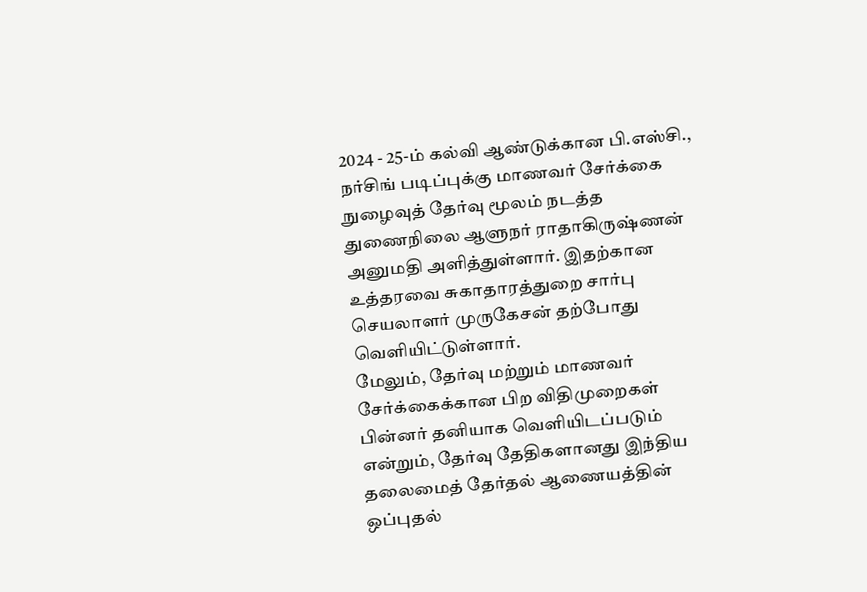2024 - 25-ம் கல்வி ஆண்டுக்கான பி.எஸ்சி., நர்சிங் படிப்புக்கு மாணவர் சேர்க்கை நுழைவுத் தேர்வு மூலம் நடத்த துணைநிலை ஆளுநர் ராதாகிருஷ்ணன் அனுமதி அளித்துள்ளார். இதற்கான உத்தரவை சுகாதாரத்துறை சார்பு செயலாளர் முருகேசன் தற்போது வெளியிட்டுள்ளார்.
மேலும், தேர்வு மற்றும் மாணவர் சேர்க்கைக்கான பிற விதிமுறைகள் பின்னர் தனியாக வெளியிடப்படும் என்றும், தேர்வு தேதிகளானது இந்திய தலைமைத் தேர்தல் ஆணையத்தின் ஒப்புதல்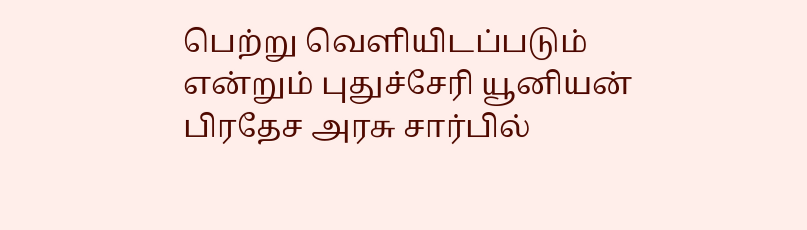பெற்று வெளியிடப்படும் என்றும் புதுச்சேரி யூனியன் பிரதேச அரசு சார்பில்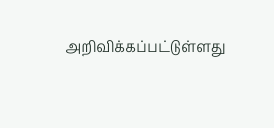அறிவிக்கப்பட்டுள்ளது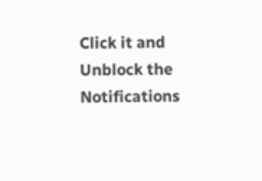Click it and Unblock the Notifications